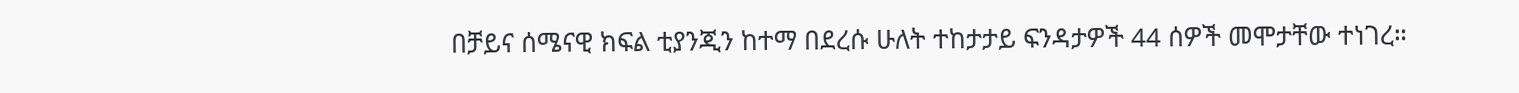በቻይና ሰሜናዊ ክፍል ቲያንጂን ከተማ በደረሱ ሁለት ተከታታይ ፍንዳታዎች 44 ሰዎች መሞታቸው ተነገረ።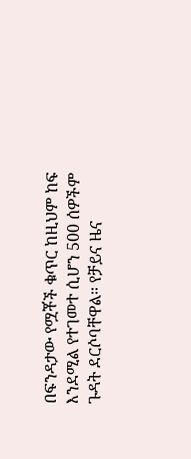በፍንዳታው የሟቾች ቁጥር ከዚህም ከፍ እንደሚል የተገመተ ሲሆን 500 ሰዎችም ጉዳት ደርሶባቸዋል። የቻይና ዜና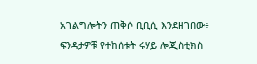አገልግሎትን ጠቅሶ ቢቢሲ እንደዘገበው፥ ፍንዳታዎቹ የተከሰቱት ሩሃይ ሎጂስቲክስ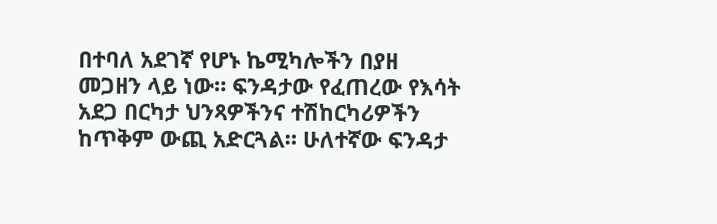በተባለ አደገኛ የሆኑ ኬሚካሎችን በያዘ መጋዘን ላይ ነው። ፍንዳታው የፈጠረው የእሳት አደጋ በርካታ ህንጻዎችንና ተሽከርካሪዎችን ከጥቅም ውጪ አድርጓል። ሁለተኛው ፍንዳታ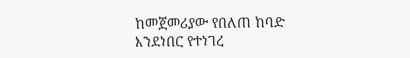ከመጀመሪያው የበለጠ ከባድ እንደነበር የተነገረ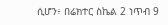ሲሆን፥ በሬክተር ስኬል 2 ነጥብ 9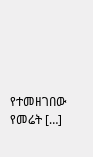የተመዘገበው የመሬት […]